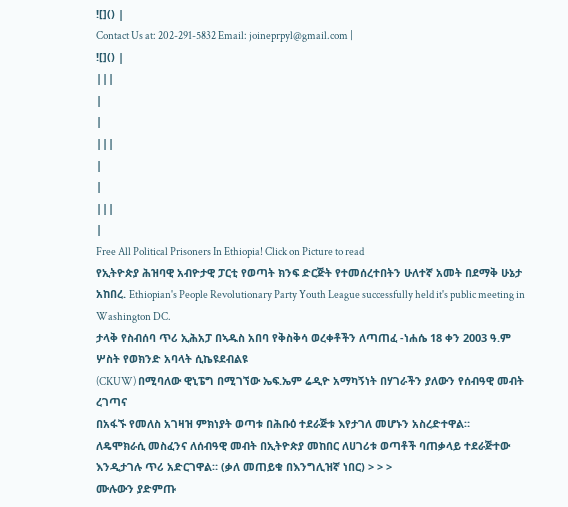![]() |
Contact Us at: 202-291-5832 Email: joineprpyl@gmail.com |
![]() |
|||
|
|
|||
|
|
|||
|
Free All Political Prisoners In Ethiopia! Click on Picture to read
የኢትዮጵያ ሕዝባዊ አብዮታዊ ፓርቲ የወጣት ክንፍ ድርጅት የተመሰረተበትን ሁለተኛ አመት በደማቅ ሁኔታ አከበረ. Ethiopian's People Revolutionary Party Youth League successfully held it's public meeting in Washington DC.
ታላቅ የስብሰባ ጥሪ ኢሕአፓ በኣዱስ አበባ የቅስቅሳ ወረቀቶችን ለጣጠፈ -ነሐሴ 18 ቀን 2003 ዓ.ም
ሦስት የወክንድ አባላት ሲኬዩደብልዩ
(CKUW) በሚባለው ዊኒፔግ በሚገኘው ኤፍ.ኤም ሬዲዮ አማካኝነት በሃገራችን ያለውን የሰብዓዊ መብት ረገጣና
በአፋኙ የመለስ አገዛዝ ምክነያት ወጣቱ በሕቡዕ ተደራጅቱ እየታገለ መሆኑን አስረድተዋል።
ለዴሞክራሲ መስፈንና ለሰብዓዊ መብት በኢትዮጵያ መከበር ለሀገሪቱ ወጣቶች ባጠቃላይ ተደራጅተው
እንዲታገሉ ጥሪ አድርገዋል። (ቃለ መጠይቁ በእንግሊዝኛ ነበር) > > >
ሙሉውን ያድምጡ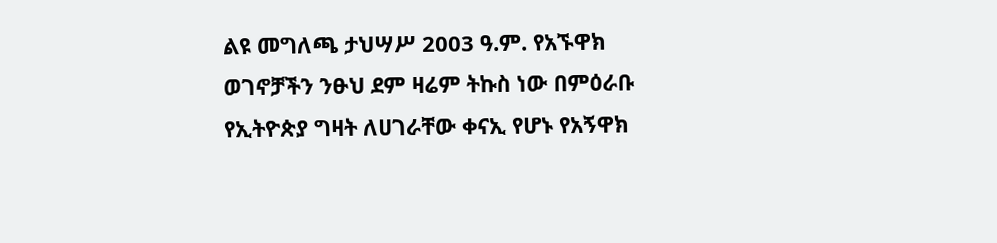ልዩ መግለጫ ታህሣሥ 2003 ዓ.ም. የአኙዋክ ወገኖቻችን ንፁህ ደም ዛሬም ትኩስ ነው በምዕራቡ የኢትዮጵያ ግዛት ለሀገራቸው ቀናኢ የሆኑ የአኝዋክ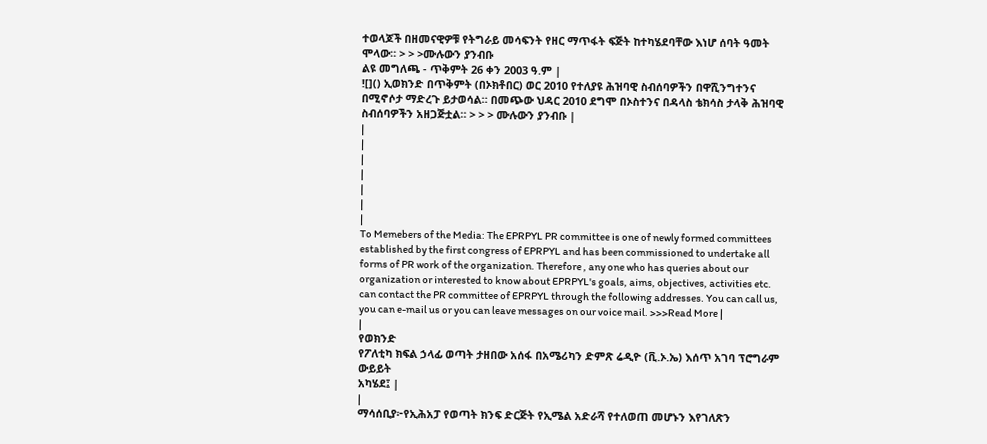ተወላጆች በዘመናዊዎቹ የትግራይ መሳፍንት የዘር ማጥፋት ፍጅት ከተካሄደባቸው እነሆ ሰባት ዓመት ሞላው። > > >ሙሉውን ያንብቡ
ልዩ መግለጫ - ጥቅምት 26 ቀን 2003 ዓ.ም |
![]() ኢወክንድ በጥቅምት (በኦክቶበር) ወር 2010 የተለያዩ ሕዝባዊ ስብሰባዎችን በዋሺንግተንና በሚኖሶታ ማድረጉ ይታወሳል። በመጭው ህዳር 2010 ደግሞ በኦስተንና በዳላስ ቴክሳስ ታላቅ ሕዝባዊ ስብሰባዎችን አዘጋጅቷል። > > > ሙሉውን ያንብቡ |
|
|
|
|
|
|
|
To Memebers of the Media: The EPRPYL PR committee is one of newly formed committees established by the first congress of EPRPYL and has been commissioned to undertake all forms of PR work of the organization. Therefore , any one who has queries about our organization or interested to know about EPRPYL's goals, aims, objectives, activities etc. can contact the PR committee of EPRPYL through the following addresses. You can call us, you can e-mail us or you can leave messages on our voice mail. >>>Read More |
|
የወክንድ
የፖለቲካ ክፍል ኃላፊ ወጣት ታዘበው አሰፋ በአሜሪካን ድምጽ ሬዲዮ (ቪ.ኦ.ኤ) እሰጥ አገባ ፕሮግራም ውይይት
አካሄደ፤ |
|
ማሳሰቢያ፦የኢሕአፓ የወጣት ክንፍ ድርጅት የኢሜል አድራሻ የተለወጠ መሆኑን እየገለጽን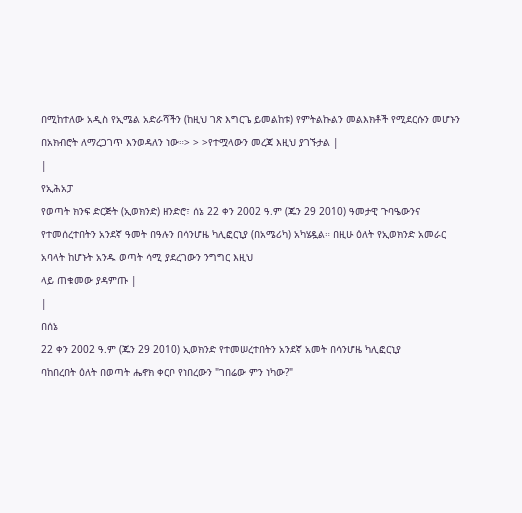በሚከተለው አዲስ የኢሜል አድራሻችን (ከዚህ ገጽ እግርጌ ይመልከቱ) የምትልኩልን መልእክቶች የሚደርሱን መሆኑን በአክብሮት ለማረጋገጥ እንወዳለን ነው።> > >የተሟላውን መረጃ እዚህ ያገኙታል |
|
የኢሕአፓ
የወጣት ክንፍ ድርጅት (ኢወክንድ) ዘንድሮ፣ ሰኔ 22 ቀን 2002 ዓ.ም (ጁን 29 2010) ዓመታዊ ጉባዔውንና
የተመሰረተበትን አንደኛ ዓመት በዓሉን በሳንሆዜ ካሊፎርኒያ (በአሜሪካ) አካሄዷል። በዚሁ ዕለት የኢወክንድ አመራር
አባላት ከሆኑት አንዱ ወጣት ሳሚ ያደረገውን ንግግር እዚህ
ላይ ጠቁመው ያዳምጡ |
|
በሰኔ
22 ቀን 2002 ዓ.ም (ጁን 29 2010) ኢወክንድ የተመሠረተበትን አንደኛ አመት በሳንሆዜ ካሊፎርኒያ
ባከበረበት ዕለት በወጣት ሔኖክ ቀርቦ የነበረውን "ገበሬው ምን ነካው?"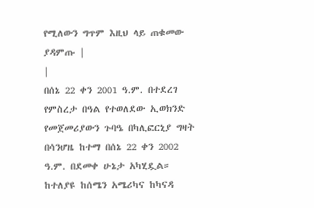የሚለውን ግጥም እዚህ ላይ ጠቁመው ያዳምጡ |
|
በሰኔ 22 ቀን 2001 ዓ.ም. በተደረገ የምስረታ በዓል የተወለደው ኢወክንድ የመጀመሪያውን ጉባዔ በካሊፎርኒያ ግዛት በሳንሆዜ ከተማ በሰኔ 22 ቀን 2002 ዓ.ም. በደመቀ ሁኔታ አካሂዷል። ከተለያዩ ከሰሜን አሜሪካና ከካናዳ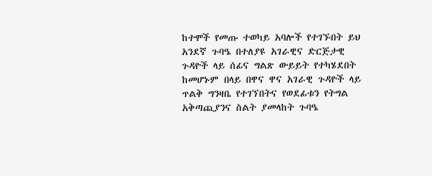ከተሞች የመጡ ተወካይ አባሎች የተገኙበት ይህ አንደኛ ጉባዔ በተለያዩ አገራዊና ድርጅታዊ ጉዳዮች ላይ ሰፊና ግልጽ ውይይት የተካሄደበት ከመሆኑም በላይ በዋና ዋና አገራዊ ጉዳዮች ላይ ጥልቅ ግንዛቤ የተገኘበትና የወደፊቱን የትግል አቅጣጪያንና ስልት ያመላከት ጉባዔ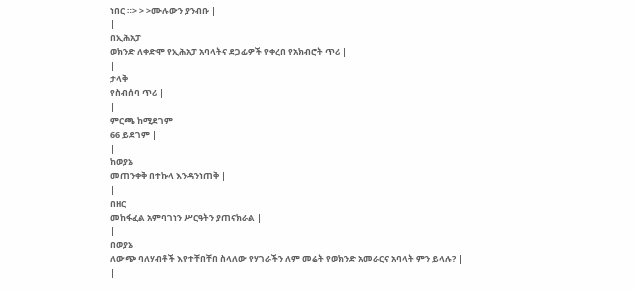ነበር ።> > >ሙሉውን ያንብቡ |
|
በኢሕአፓ
ወክንድ ለቀድሞ የኢሕአፓ አባላትና ደጋፊዎች የቀረበ የአክብሮት ጥሪ |
|
ታላቅ
የስብሰባ ጥሪ |
|
ምርጫ ከሚደገም
66 ይደገም |
|
ከወያኔ
መጠንቀቅ በተኩላ እንዳንነጠቅ |
|
በዘር
መከፋፈል አምባገነን ሥርዓትን ያጠናክራል |
|
በወያኔ
ለውጭ ባለሃብቶች እየተቸበቸበ ስላለው የሃገራችን ለም መሬት የወክንድ አመራርና አባላት ምን ይላሉ? |
|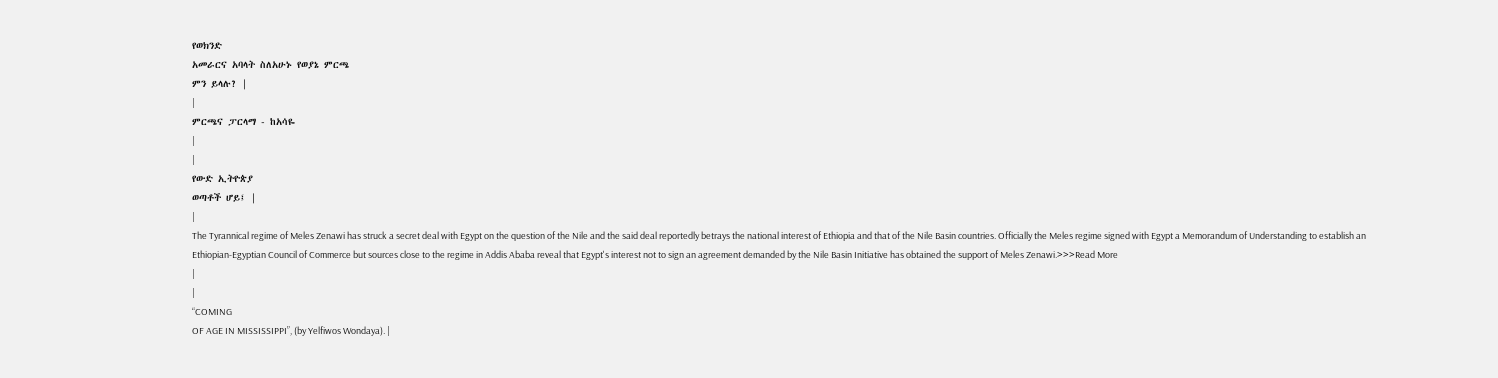የወክንድ
አመራርና አባላት ስለአሁኑ የወያኔ ምርጫ
ምን ይላሉ? |
|
ምርጫና ፓርላማ - ከአሳዬ
|
|
የውድ ኢትዮጵያ
ወጣቶች ሆይ፤ |
|
The Tyrannical regime of Meles Zenawi has struck a secret deal with Egypt on the question of the Nile and the said deal reportedly betrays the national interest of Ethiopia and that of the Nile Basin countries. Officially the Meles regime signed with Egypt a Memorandum of Understanding to establish an Ethiopian-Egyptian Council of Commerce but sources close to the regime in Addis Ababa reveal that Egypt's interest not to sign an agreement demanded by the Nile Basin Initiative has obtained the support of Meles Zenawi.>>>Read More
|
|
“COMING
OF AGE IN MISSISSIPPI”, (by Yelfiwos Wondaya). |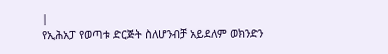|
የኢሕአፓ የወጣቱ ድርጅት ስለሆንብቻ አይደለም ወክንድን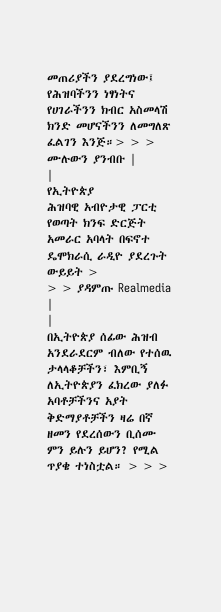መጠሪያችን ያደረግነው፤ የሕዝባችንን ነፃነትና የሀገራችንን ክብር አስመላሽ ክንድ መሆናችንን ለመግለጽ ፈልገን እንጅ።> > > ሙሉውን ያንብቡ |
|
የኢትዮጵያ
ሕዝባዊ አብዮታዊ ፓርቲ የወጣት ክንፍ ድርጅት አመራር አባላት በፍኖተ ዴሞክራሲ ራዲዮ ያደረጉት ውይይት >
> > ያዳምጡ Realmedia |
|
በኢትዮጵያ ሰፊው ሕዝብ አንደራደርም ብለው የተሰዉ ታላላቆቻችን፣ እምቢኝ ለኢትዮጵያን ፈክረው ያለፉ አባቶቻችንና አያት ቅድማያቶቻችን ዛሬ በኛ ዘመን የደረሰውን ቢሰሙ ምን ይሉን ይሆን? የሚል ጥያቄ ተነስቷል። > > >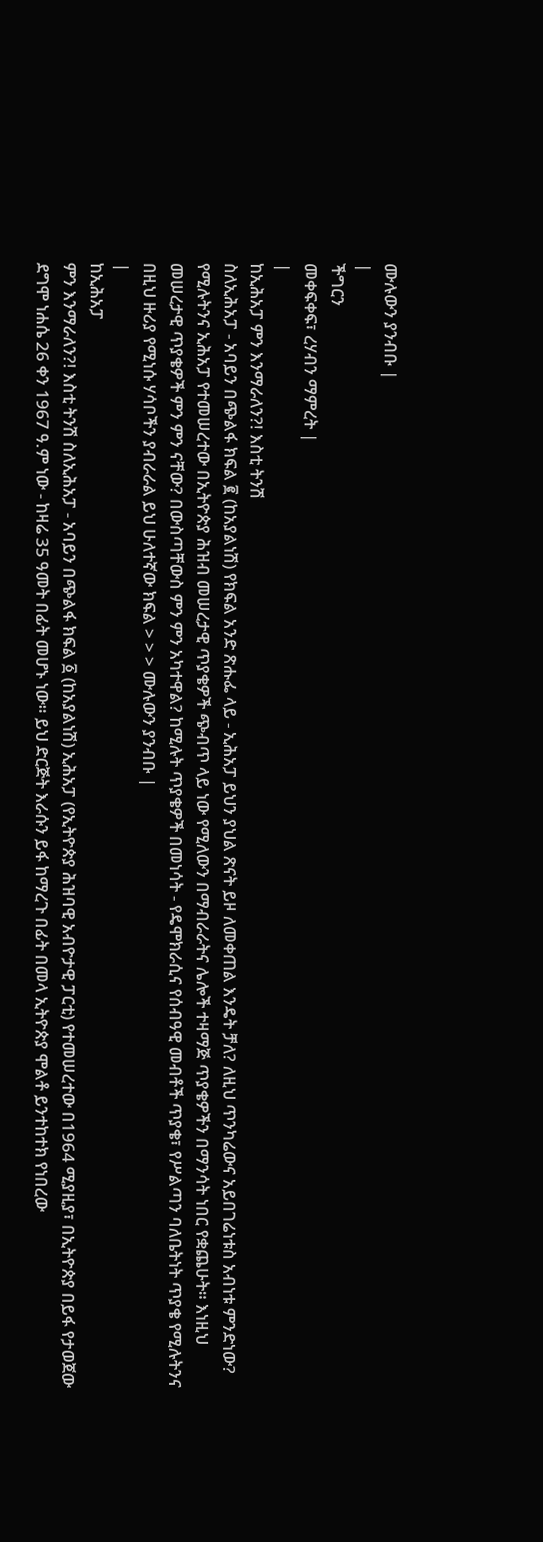ሙሉውን ያንብቡ |
|
ችግርን
መቀፍቀፍ፣ ረሃብን ማምረት |
|
ከኢሕአፓ ምን እንማራለን?! እስቲ ትንሽ
ስለኢሕአፓ - አባይን በጭልፋ ክፍል ፪ (ከአያልነሽ) የክፍል አንድ ጽሑፌ ላይ - ኢሕአፓ ይህን ያህል ጽናት ይዞ ለመቀጠል እንዴት ቻለ? ለዚህ ጥንካሬውና አይበገሬነቱስ አብነቱ ምንድነው? የሚሉትንና ኢሕአፓ የተመሠረተው በኢትዮጵያ ሕዝብ መሠረታዊ ጥያቄዎች ጭብጥ ላይ ነው የሚለውን በማብራራትና ሌሎች ተዛማጅ ጥያቄዎችን በማንሳት ነበር የቋጨሁት። እነዚህ መሠረታዊ ጥያቄዎች ምን ምን ናቸው? በውስጣቸውስ ምን ምን አካተዋል? ከሚሉት ጥያቄዎች በመነሳት - የዴሞክራሲና የሰብዓዊ መብቶች ጥያቄ፣ የሥልጣን ባለቤትነት ጥያቄ የሚሉትንና በዚህ ዙሪያ የሚነሱ ሃሳቦችን ያብራራል ይህ ሁለተኛው ክፍል > > > ሙሉውን ያንብቡ |
|
ከኢሕአፓ
ምን እንማራለን?! እስቲ ትንሽ ስለኢሕአፓ - አባይን በጭልፋ ክፍል ፩ (ከአያልነሽ) ኢሕአፓ (የኢትዮጵያ ሕዝባዊ አብዮታዊ ፓርቲ) የተመሠረተው በ1964 ሚያዚያ፣ በኢትዮጵያ በይፋ የታወጀው ደግሞ ነሐሴ 26 ቀን 1967 ዓ.ም ነው - ከዛሬ 35 ዓመት በፊት መሆኑ ነው። ይህ ድርጅት እራሱን ይፋ ከማረጉ በፊት በመላ ኢትዮጵያ ሞልቶ ይንተከተክ የነበረው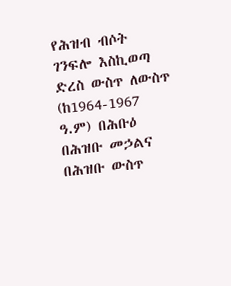የሕዝብ ብሶት ገንፍሎ እስኪወጣ ድረስ ውስጥ ለውስጥ (ከ1964-1967 ዓ.ም) በሕቡዕ በሕዝቡ መኃልና በሕዝቡ ውስጥ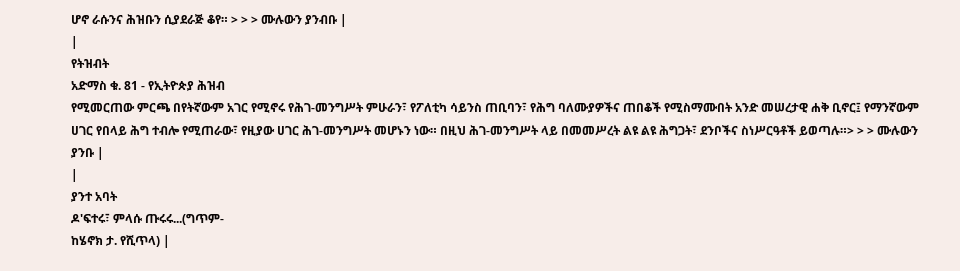ሆኖ ራሱንና ሕዝቡን ሲያደራጅ ቆየ። > > > ሙሉውን ያንብቡ |
|
የትዝብት
አድማስ ቁ. 81 - የኢትዮጵያ ሕዝብ
የሚመርጠው ምርጫ በየትኛውም አገር የሚኖሩ የሕገ-መንግሥት ምሁራን፣ የፖለቲካ ሳይንስ ጠቢባን፣ የሕግ ባለሙያዎችና ጠበቆች የሚስማሙበት አንድ መሠረታዊ ሐቅ ቢኖር፤ የማንኛውም ሀገር የበላይ ሕግ ተብሎ የሚጠራው፣ የዚያው ሀገር ሕገ-መንግሥት መሆኑን ነው። በዚህ ሕገ-መንግሥት ላይ በመመሥረት ልዩ ልዩ ሕግጋት፣ ደንቦችና ስነሥርዓቶች ይወጣሉ።> > > ሙሉውን ያንቡ |
|
ያንተ አባት
ዶ'ፍተሩ፣ ምላሱ ጡሩሩ...(ግጥም-
ከሄኖክ ታ. የሺጥላ) |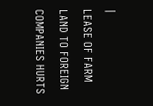|
LEASE OF FARM LAND TO FOREIGN
COMPANIES HURTS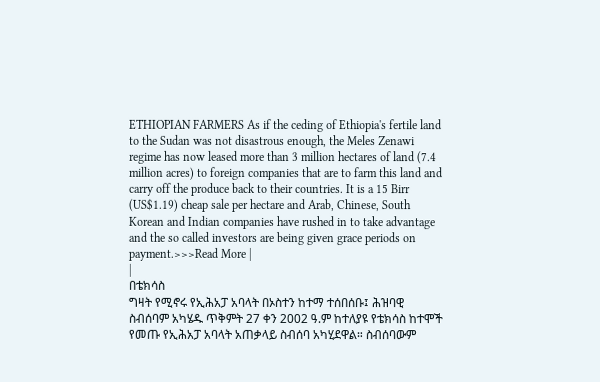ETHIOPIAN FARMERS As if the ceding of Ethiopia's fertile land to the Sudan was not disastrous enough, the Meles Zenawi regime has now leased more than 3 million hectares of land (7.4 million acres) to foreign companies that are to farm this land and carry off the produce back to their countries. It is a 15 Birr (US$1.19) cheap sale per hectare and Arab, Chinese, South Korean and Indian companies have rushed in to take advantage and the so called investors are being given grace periods on payment.>>>Read More |
|
በቴክሳስ
ግዛት የሚኖሩ የኢሕአፓ አባላት በኦስተን ከተማ ተሰበሰቡ፤ ሕዝባዊ ስብሰባም አካሄዱ ጥቅምት 27 ቀን 2002 ዓ.ም ከተለያዩ የቴክሳስ ከተሞች የመጡ የኢሕአፓ አባላት አጠቃላይ ስብሰባ አካሂደዋል። ስብሰባውም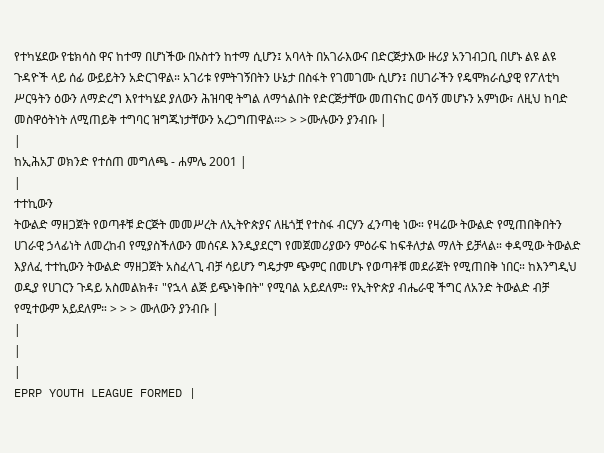የተካሄደው የቴክሳስ ዋና ከተማ በሆነችው በኦስተን ከተማ ሲሆን፤ አባላት በአገራእውና በድርጅታእው ዙሪያ አንገብጋቢ በሆኑ ልዩ ልዩ ጉዳዮች ላይ ሰፊ ውይይትን አድርገዋል። አገሪቱ የምትገኝበትን ሁኔታ በስፋት የገመገሙ ሲሆን፤ በሀገራችን የዴሞክራሲያዊ የፖለቲካ ሥርዓትን ዕውን ለማድረግ እየተካሄደ ያለውን ሕዝባዊ ትግል ለማጎልበት የድርጅታቸው መጠናከር ወሳኝ መሆኑን አምነው፣ ለዚህ ከባድ መስዋዕትነት ለሚጠይቅ ተግባር ዝግጁነታቸውን አረጋግጠዋል።> > >ሙሉውን ያንብቡ |
|
ከኢሕአፓ ወክንድ የተሰጠ መግለጫ - ሐምሌ 2001 |
|
ተተኪውን
ትውልድ ማዘጋጀት የወጣቶቹ ድርጅት መመሥረት ለኢትዮጵያና ለዜጎቿ የተስፋ ብርሃን ፈንጣቂ ነው። የዛሬው ትውልድ የሚጠበቅበትን ሀገራዊ ኃላፊነት ለመረከብ የሚያስችለውን መሰናዶ እንዲያደርግ የመጀመሪያውን ምዕራፍ ከፍቶለታል ማለት ይቻላል። ቀዳሚው ትውልድ እያለፈ ተተኪውን ትውልድ ማዘጋጀት አስፈላጊ ብቻ ሳይሆን ግዴታም ጭምር በመሆኑ የወጣቶቹ መደራጀት የሚጠበቅ ነበር። ከእንግዲህ ወዲያ የሀገርን ጉዳይ አስመልክቶ፣ "የኋላ ልጅ ይጭነቅበት" የሚባል አይደለም። የኢትዮጵያ ብሔራዊ ችግር ለአንድ ትውልድ ብቻ የሚተውም አይደለም። > > > ሙለውን ያንብቡ |
|
|
|
EPRP YOUTH LEAGUE FORMED |